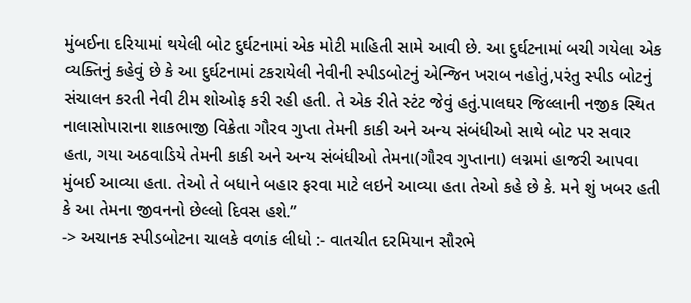મુંબઈના દરિયામાં થયેલી બોટ દુર્ઘટનામાં એક મોટી માહિતી સામે આવી છે. આ દુર્ઘટનામાં બચી ગયેલા એક વ્યક્તિનું કહેવું છે કે આ દુર્ઘટનામાં ટકરાયેલી નેવીની સ્પીડબોટનું એન્જિન ખરાબ નહોતું,પરંતુ સ્પીડ બોટનું સંચાલન કરતી નેવી ટીમ શોઓફ કરી રહી હતી. તે એક રીતે સ્ટંટ જેવું હતું.પાલઘર જિલ્લાની નજીક સ્થિત નાલાસોપારાના શાકભાજી વિક્રેતા ગૌરવ ગુપ્તા તેમની કાકી અને અન્ય સંબંધીઓ સાથે બોટ પર સવાર હતા, ગયા અઠવાડિયે તેમની કાકી અને અન્ય સંબંધીઓ તેમના(ગૌરવ ગુપ્તાના) લગ્નમાં હાજરી આપવા મુંબઈ આવ્યા હતા. તેઓ તે બધાને બહાર ફરવા માટે લઇને આવ્યા હતા તેઓ કહે છે કે. મને શું ખબર હતી કે આ તેમના જીવનનો છેલ્લો દિવસ હશે.”
-> અચાનક સ્પીડબોટના ચાલકે વળાંક લીધો :- વાતચીત દરમિયાન સૌરભે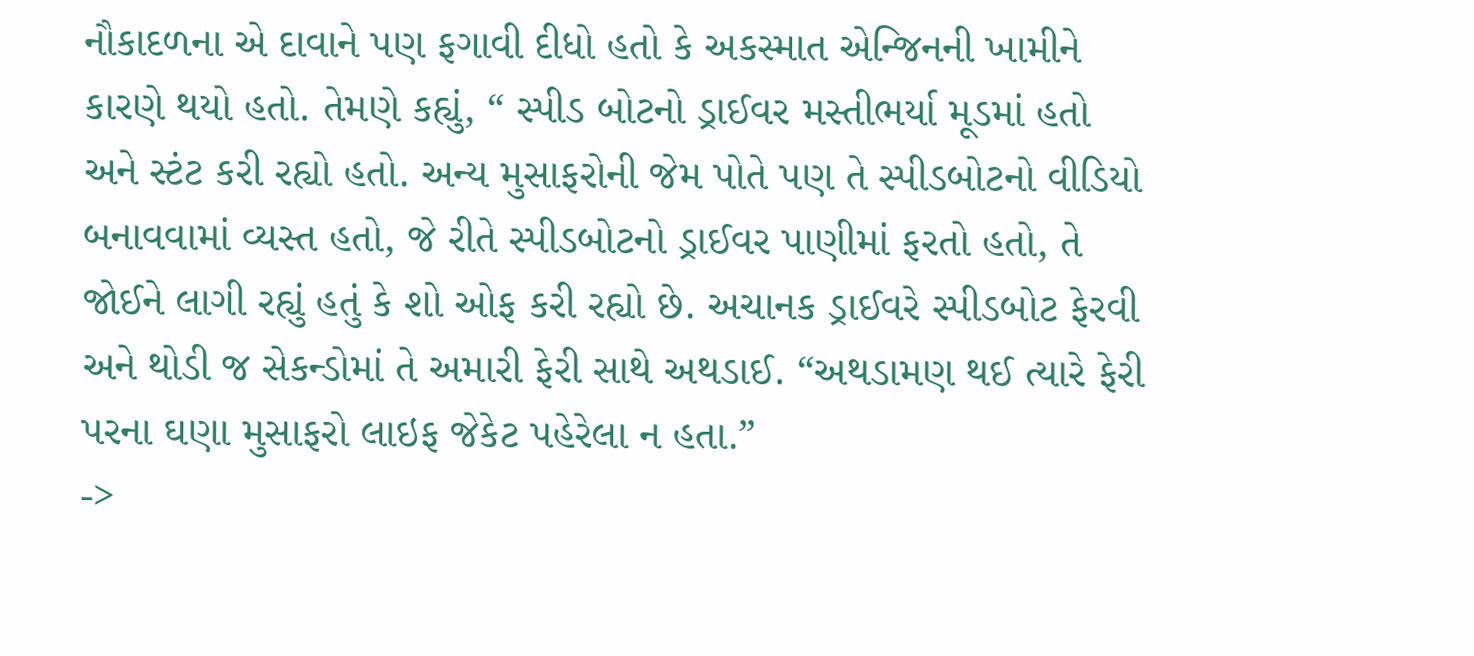નૌકાદળના એ દાવાને પણ ફગાવી દીધો હતો કે અકસ્માત એન્જિનની ખામીને કારણે થયો હતો. તેમણે કહ્યું, “ સ્પીડ બોટનો ડ્રાઈવર મસ્તીભર્યા મૂડમાં હતો અને સ્ટંટ કરી રહ્યો હતો. અન્ય મુસાફરોની જેમ પોતે પણ તે સ્પીડબોટનો વીડિયો બનાવવામાં વ્યસ્ત હતો, જે રીતે સ્પીડબોટનો ડ્રાઈવર પાણીમાં ફરતો હતો, તે જોઈને લાગી રહ્યું હતું કે શો ઓફ કરી રહ્યો છે. અચાનક ડ્રાઈવરે સ્પીડબોટ ફેરવી અને થોડી જ સેકન્ડોમાં તે અમારી ફેરી સાથે અથડાઈ. “અથડામણ થઈ ત્યારે ફેરી પરના ઘણા મુસાફરો લાઇફ જેકેટ પહેરેલા ન હતા.”
->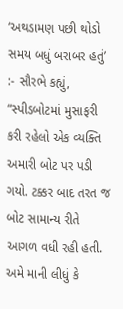‘અથડામણ પછી થોડો સમય બધું બરાબર હતું’ :- સૌરભે કહ્યું, “સ્પીડબોટમાં મુસાફરી કરી રહેલો એક વ્યક્તિ અમારી બોટ પર પડી ગયો. ટક્કર બાદ તરત જ બોટ સામાન્ય રીતે આગળ વધી રહી હતી. અમે માની લીધું કે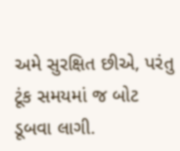અમે સુરક્ષિત છીએ, પરંતુ ટૂંક સમયમાં જ બોટ ડૂબવા લાગી.